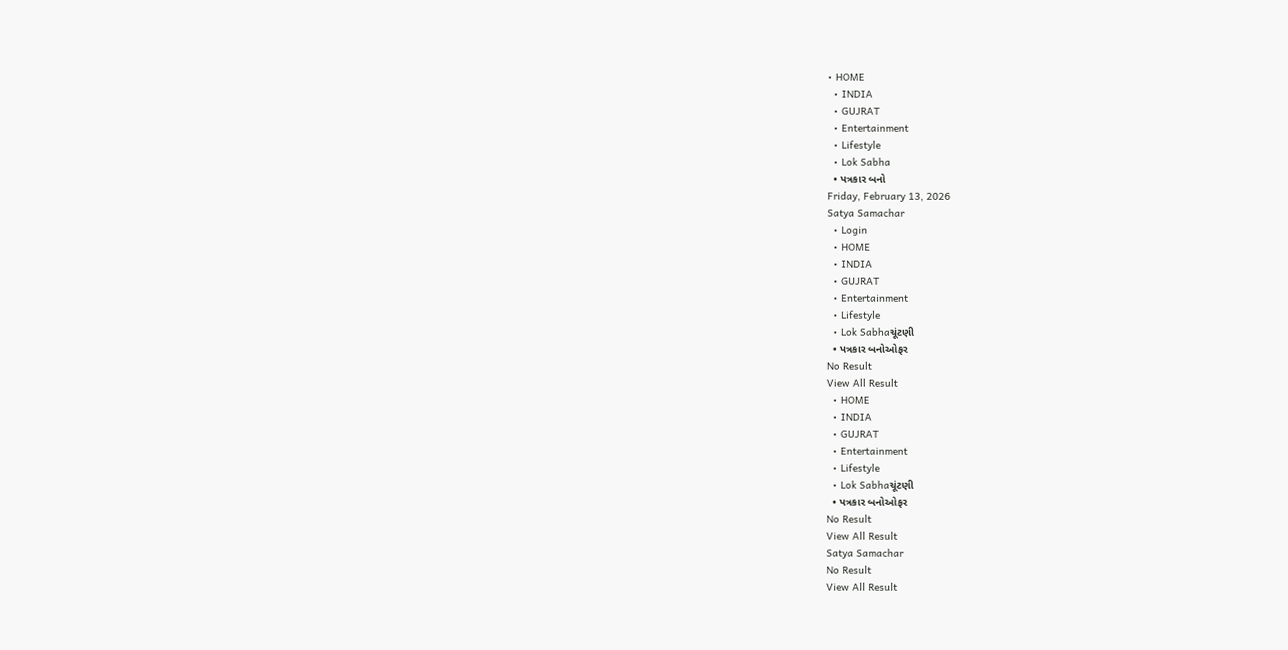• HOME
  • INDIA
  • GUJRAT
  • Entertainment
  • Lifestyle
  • Lok Sabha
  • પત્રકાર બનો
Friday, February 13, 2026
Satya Samachar
  • Login
  • HOME
  • INDIA
  • GUJRAT
  • Entertainment
  • Lifestyle
  • Lok Sabhaચૂંટણી
  • પત્રકાર બનોઓફર
No Result
View All Result
  • HOME
  • INDIA
  • GUJRAT
  • Entertainment
  • Lifestyle
  • Lok Sabhaચૂંટણી
  • પત્રકાર બનોઓફર
No Result
View All Result
Satya Samachar
No Result
View All Result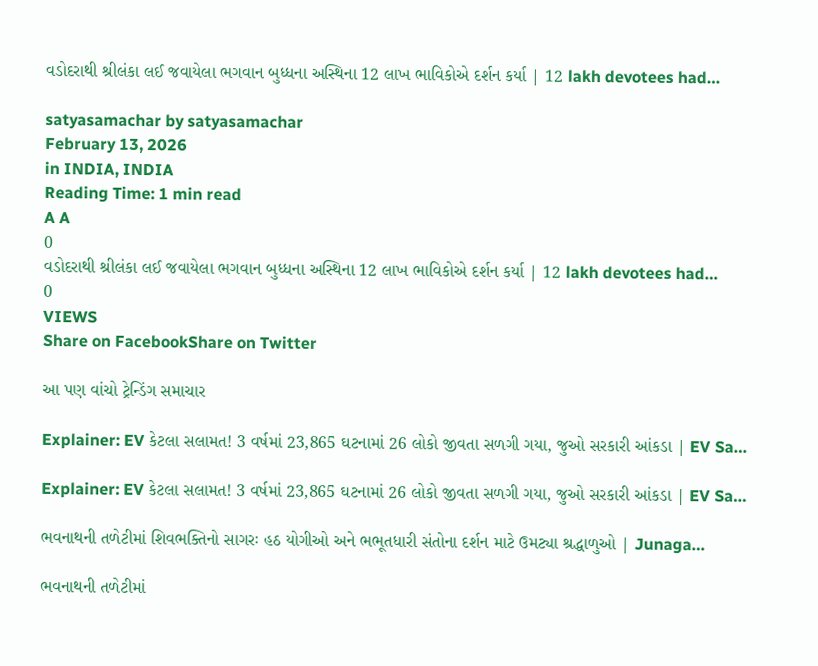વડોદરાથી શ્રીલંકા લઈ જવાયેલા ભગવાન બુધ્ધના અસ્થિના 12 લાખ ભાવિકોએ દર્શન કર્યા | 12 lakh devotees had…

satyasamachar by satyasamachar
February 13, 2026
in INDIA, INDIA
Reading Time: 1 min read
A A
0
વડોદરાથી શ્રીલંકા લઈ જવાયેલા ભગવાન બુધ્ધના અસ્થિના 12 લાખ ભાવિકોએ દર્શન કર્યા | 12 lakh devotees had…
0
VIEWS
Share on FacebookShare on Twitter

આ પણ વાંચો ટ્રેન્ડિંગ સમાચાર

Explainer: EV કેટલા સલામત! 3 વર્ષમાં 23,865 ઘટનામાં 26 લોકો જીવતા સળગી ગયા, જુઓ સરકારી આંકડા | EV Sa…

Explainer: EV કેટલા સલામત! 3 વર્ષમાં 23,865 ઘટનામાં 26 લોકો જીવતા સળગી ગયા, જુઓ સરકારી આંકડા | EV Sa…

ભવનાથની તળેટીમાં શિવભક્તિનો સાગરઃ હઠ યોગીઓ અને ભભૂતધારી સંતોના દર્શન માટે ઉમટ્યા શ્રદ્ધાળુઓ | Junaga…

ભવનાથની તળેટીમાં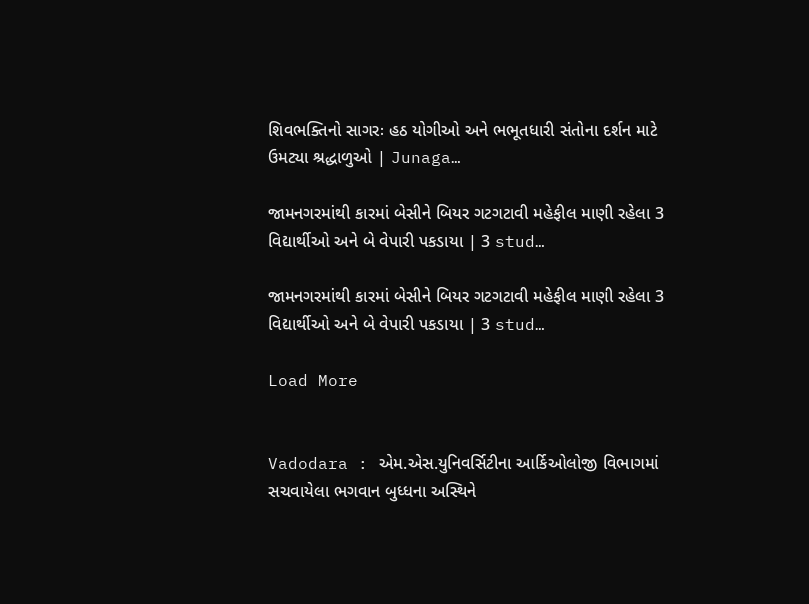શિવભક્તિનો સાગરઃ હઠ યોગીઓ અને ભભૂતધારી સંતોના દર્શન માટે ઉમટ્યા શ્રદ્ધાળુઓ | Junaga…

જામનગરમાંથી કારમાં બેસીને બિયર ગટગટાવી મહેફીલ માણી રહેલા 3 વિદ્યાર્થીઓ અને બે વેપારી પકડાયા | 3 stud…

જામનગરમાંથી કારમાં બેસીને બિયર ગટગટાવી મહેફીલ માણી રહેલા 3 વિદ્યાર્થીઓ અને બે વેપારી પકડાયા | 3 stud…

Load More


Vadodara : એમ.એસ.યુનિવર્સિટીના આર્કિઓલોજી વિભાગમાં સચવાયેલા ભગવાન બુધ્ધના અસ્થિને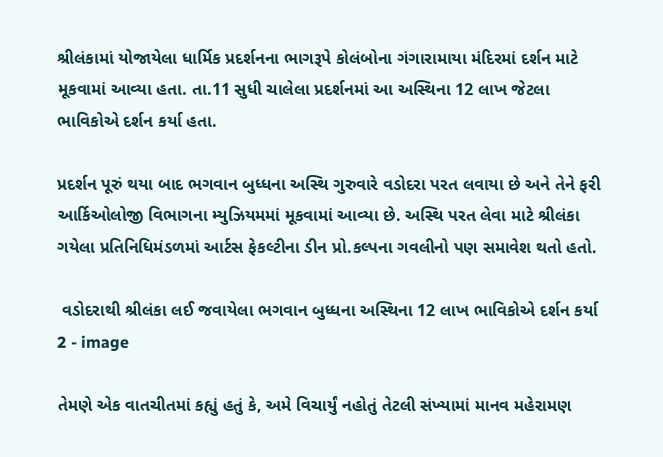શ્રીલંકામાં યોજાયેલા ધાર્મિક પ્રદર્શનના ભાગરૂપે કોલંબોના ગંગારામાયા મંદિરમાં દર્શન માટે મૂકવામાં આવ્યા હતા. તા.11 સુધી ચાલેલા પ્રદર્શનમાં આ અસ્થિના 12 લાખ જેટલા ભાવિકોએ દર્શન કર્યા હતા.

પ્રદર્શન પૂરું થયા બાદ ભગવાન બુધ્ધના અસ્થિ ગુરુવારે વડોદરા પરત લવાયા છે અને તેને ફરી આર્કિઓલોજી વિભાગના મ્યુઝિયમમાં મૂકવામાં આવ્યા છે. અસ્થિ પરત લેવા માટે શ્રીલંકા ગયેલા પ્રતિનિધિમંડળમાં આર્ટસ ફેકલ્ટીના ડીન પ્રો.કલ્પના ગવલીનો પણ સમાવેશ થતો હતો.

 વડોદરાથી શ્રીલંકા લઈ જવાયેલા ભગવાન બુધ્ધના અસ્થિના 12 લાખ ભાવિકોએ દર્શન કર્યા 2 - image

તેમણે એક વાતચીતમાં કહ્યું હતું કે, અમે વિચાર્યું નહોતું તેટલી સંખ્યામાં માનવ મહેરામણ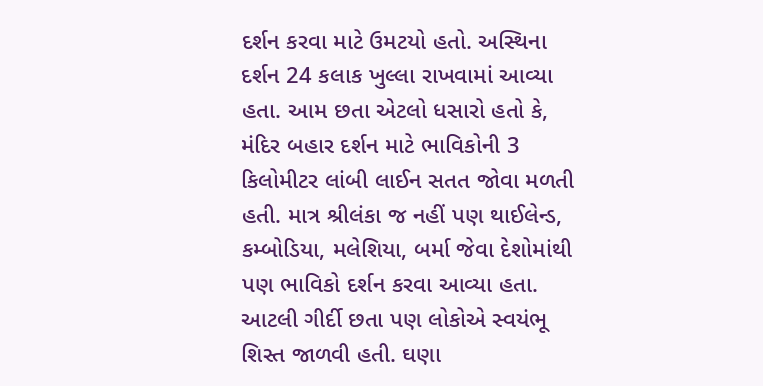દર્શન કરવા માટે ઉમટયો હતો. અસ્થિના દર્શન 24 કલાક ખુલ્લા રાખવામાં આવ્યા હતા. આમ છતા એટલો ધસારો હતો કે, મંદિર બહાર દર્શન માટે ભાવિકોની 3 કિલોમીટર લાંબી લાઈન સતત જોવા મળતી હતી. માત્ર શ્રીલંકા જ નહીં પણ થાઈલેન્ડ, કમ્બોડિયા, મલેશિયા, બર્મા જેવા દેશોમાંથી પણ ભાવિકો દર્શન કરવા આવ્યા હતા. આટલી ગીર્દી છતા પણ લોકોએ સ્વયંભૂ શિસ્ત જાળવી હતી. ઘણા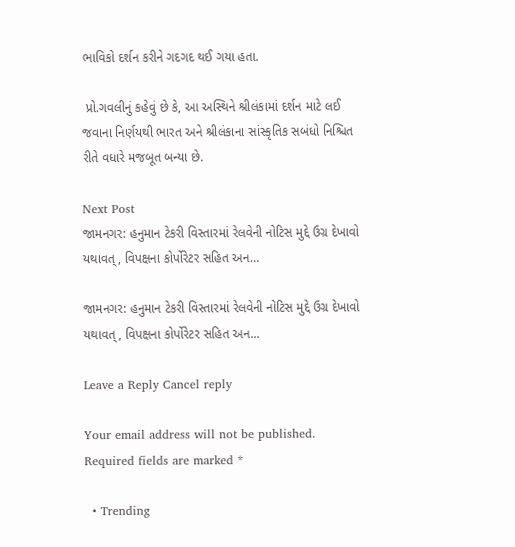ભાવિકો દર્શન કરીને ગદગદ થઈ ગયા હતા.

 પ્રો.ગવલીનું કહેવું છે કે, આ અસ્થિને શ્રીલંકામાં દર્શન માટે લઈ જવાના નિર્ણયથી ભારત અને શ્રીલંકાના સાંસ્કૃતિક સબંધો નિશ્ચિત રીતે વધારે મજબૂત બન્યા છે.

Next Post
જામનગર: હનુમાન ટેકરી વિસ્તારમાં રેલવેની નોટિસ મુદ્દે ઉગ્ર દેખાવો યથાવત્, વિપક્ષના કોર્પોરેટર સહિત અન…

જામનગર: હનુમાન ટેકરી વિસ્તારમાં રેલવેની નોટિસ મુદ્દે ઉગ્ર દેખાવો યથાવત્, વિપક્ષના કોર્પોરેટર સહિત અન...

Leave a Reply Cancel reply

Your email address will not be published. Required fields are marked *

  • Trending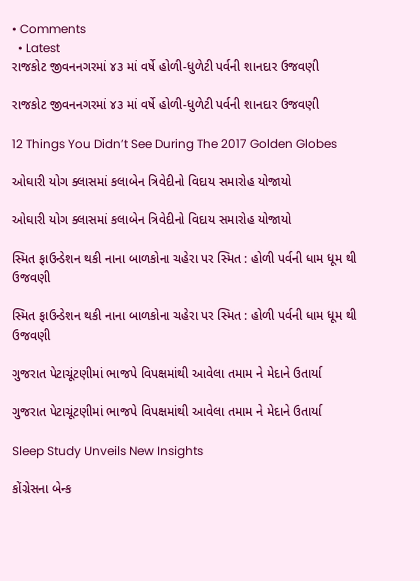• Comments
  • Latest
રાજકોટ જીવનનગરમાં ૪૩ માં વર્ષે હોળી-ધુળેટી પર્વની શાનદાર ઉજવણી

રાજકોટ જીવનનગરમાં ૪૩ માં વર્ષે હોળી-ધુળેટી પર્વની શાનદાર ઉજવણી

12 Things You Didn’t See During The 2017 Golden Globes

ઓઘારી યોગ ક્લાસમાં કલાબેન ત્રિવેદીનો વિદાય સમારોહ યોજાયો

ઓઘારી યોગ ક્લાસમાં કલાબેન ત્રિવેદીનો વિદાય સમારોહ યોજાયો

સ્મિત ફાઉન્ડેશન થકી નાના બાળકોના ચહેરા પર સ્મિત : હોળી પર્વની ધામ ધૂમ થી ઉજવણી

સ્મિત ફાઉન્ડેશન થકી નાના બાળકોના ચહેરા પર સ્મિત : હોળી પર્વની ધામ ધૂમ થી ઉજવણી

ગુજરાત પેટાચૂંટણીમાં ભાજપે વિપક્ષમાંથી આવેલા તમામ ને મેદાને ઉતાર્યા

ગુજરાત પેટાચૂંટણીમાં ભાજપે વિપક્ષમાંથી આવેલા તમામ ને મેદાને ઉતાર્યા

Sleep Study Unveils New Insights

કોંગ્રેસના બેન્ક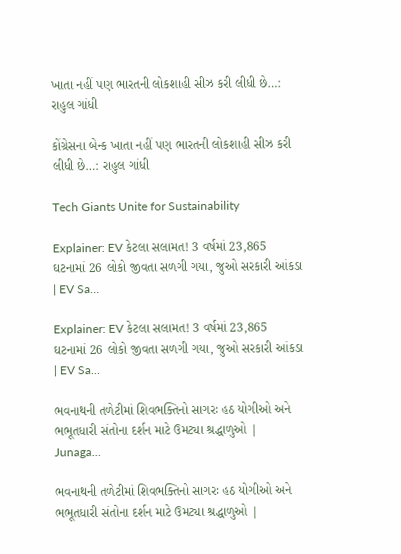ખાતા નહીં પણ ભારતની લોકશાહી સીઝ કરી લીધી છે…:  રાહુલ ગાંધી

કોંગ્રેસના બેન્ક ખાતા નહીં પણ ભારતની લોકશાહી સીઝ કરી લીધી છે…: રાહુલ ગાંધી

Tech Giants Unite for Sustainability

Explainer: EV કેટલા સલામત! 3 વર્ષમાં 23,865 ઘટનામાં 26 લોકો જીવતા સળગી ગયા, જુઓ સરકારી આંકડા | EV Sa…

Explainer: EV કેટલા સલામત! 3 વર્ષમાં 23,865 ઘટનામાં 26 લોકો જીવતા સળગી ગયા, જુઓ સરકારી આંકડા | EV Sa…

ભવનાથની તળેટીમાં શિવભક્તિનો સાગરઃ હઠ યોગીઓ અને ભભૂતધારી સંતોના દર્શન માટે ઉમટ્યા શ્રદ્ધાળુઓ | Junaga…

ભવનાથની તળેટીમાં શિવભક્તિનો સાગરઃ હઠ યોગીઓ અને ભભૂતધારી સંતોના દર્શન માટે ઉમટ્યા શ્રદ્ધાળુઓ |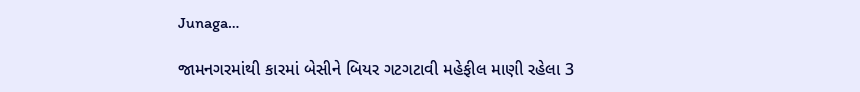Junaga…

જામનગરમાંથી કારમાં બેસીને બિયર ગટગટાવી મહેફીલ માણી રહેલા 3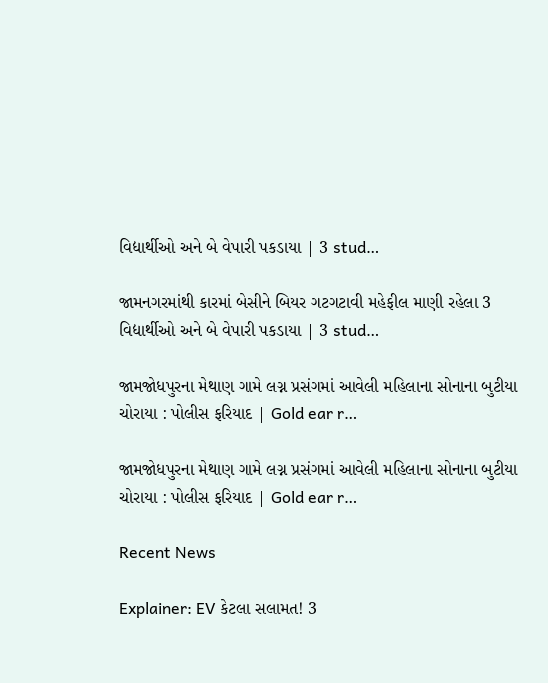વિદ્યાર્થીઓ અને બે વેપારી પકડાયા | 3 stud…

જામનગરમાંથી કારમાં બેસીને બિયર ગટગટાવી મહેફીલ માણી રહેલા 3 વિદ્યાર્થીઓ અને બે વેપારી પકડાયા | 3 stud…

જામજોધપુરના મેથાણ ગામે લગ્ન પ્રસંગમાં આવેલી મહિલાના સોનાના બુટીયા ચોરાયા : પોલીસ ફરિયાદ | Gold ear r…

જામજોધપુરના મેથાણ ગામે લગ્ન પ્રસંગમાં આવેલી મહિલાના સોનાના બુટીયા ચોરાયા : પોલીસ ફરિયાદ | Gold ear r…

Recent News

Explainer: EV કેટલા સલામત! 3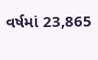વર્ષમાં 23,865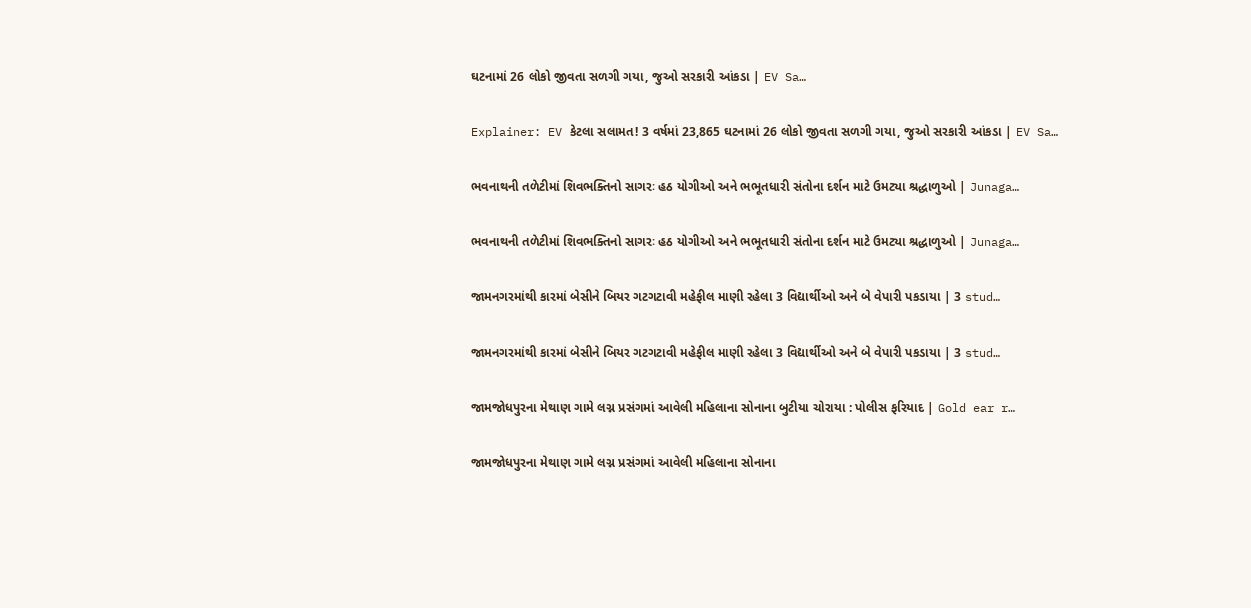ઘટનામાં 26 લોકો જીવતા સળગી ગયા, જુઓ સરકારી આંકડા | EV Sa…

Explainer: EV કેટલા સલામત! 3 વર્ષમાં 23,865 ઘટનામાં 26 લોકો જીવતા સળગી ગયા, જુઓ સરકારી આંકડા | EV Sa…

ભવનાથની તળેટીમાં શિવભક્તિનો સાગરઃ હઠ યોગીઓ અને ભભૂતધારી સંતોના દર્શન માટે ઉમટ્યા શ્રદ્ધાળુઓ | Junaga…

ભવનાથની તળેટીમાં શિવભક્તિનો સાગરઃ હઠ યોગીઓ અને ભભૂતધારી સંતોના દર્શન માટે ઉમટ્યા શ્રદ્ધાળુઓ | Junaga…

જામનગરમાંથી કારમાં બેસીને બિયર ગટગટાવી મહેફીલ માણી રહેલા 3 વિદ્યાર્થીઓ અને બે વેપારી પકડાયા | 3 stud…

જામનગરમાંથી કારમાં બેસીને બિયર ગટગટાવી મહેફીલ માણી રહેલા 3 વિદ્યાર્થીઓ અને બે વેપારી પકડાયા | 3 stud…

જામજોધપુરના મેથાણ ગામે લગ્ન પ્રસંગમાં આવેલી મહિલાના સોનાના બુટીયા ચોરાયા : પોલીસ ફરિયાદ | Gold ear r…

જામજોધપુરના મેથાણ ગામે લગ્ન પ્રસંગમાં આવેલી મહિલાના સોનાના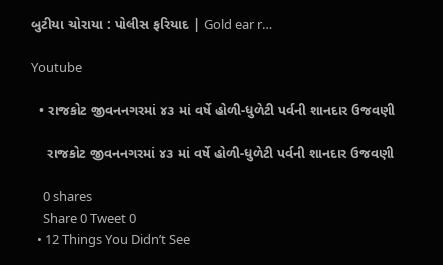બુટીયા ચોરાયા : પોલીસ ફરિયાદ | Gold ear r…

Youtube

  • રાજકોટ જીવનનગરમાં ૪૩ માં વર્ષે હોળી-ધુળેટી પર્વની શાનદાર ઉજવણી

    રાજકોટ જીવનનગરમાં ૪૩ માં વર્ષે હોળી-ધુળેટી પર્વની શાનદાર ઉજવણી

    0 shares
    Share 0 Tweet 0
  • 12 Things You Didn’t See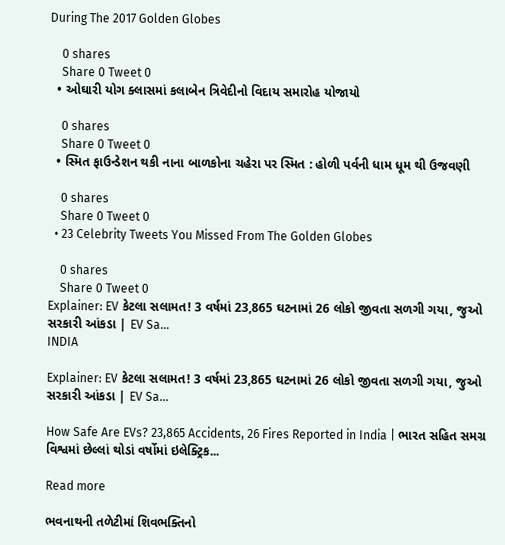During The 2017 Golden Globes

    0 shares
    Share 0 Tweet 0
  • ઓઘારી યોગ ક્લાસમાં કલાબેન ત્રિવેદીનો વિદાય સમારોહ યોજાયો

    0 shares
    Share 0 Tweet 0
  • સ્મિત ફાઉન્ડેશન થકી નાના બાળકોના ચહેરા પર સ્મિત : હોળી પર્વની ધામ ધૂમ થી ઉજવણી

    0 shares
    Share 0 Tweet 0
  • 23 Celebrity Tweets You Missed From The Golden Globes

    0 shares
    Share 0 Tweet 0
Explainer: EV કેટલા સલામત! 3 વર્ષમાં 23,865 ઘટનામાં 26 લોકો જીવતા સળગી ગયા, જુઓ સરકારી આંકડા | EV Sa…
INDIA

Explainer: EV કેટલા સલામત! 3 વર્ષમાં 23,865 ઘટનામાં 26 લોકો જીવતા સળગી ગયા, જુઓ સરકારી આંકડા | EV Sa…

How Safe Are EVs? 23,865 Accidents, 26 Fires Reported in India | ભારત સહિત સમગ્ર વિશ્વમાં છેલ્લાં થોડાં વર્ષોમાં ઇલેક્ટ્રિક...

Read more

ભવનાથની તળેટીમાં શિવભક્તિનો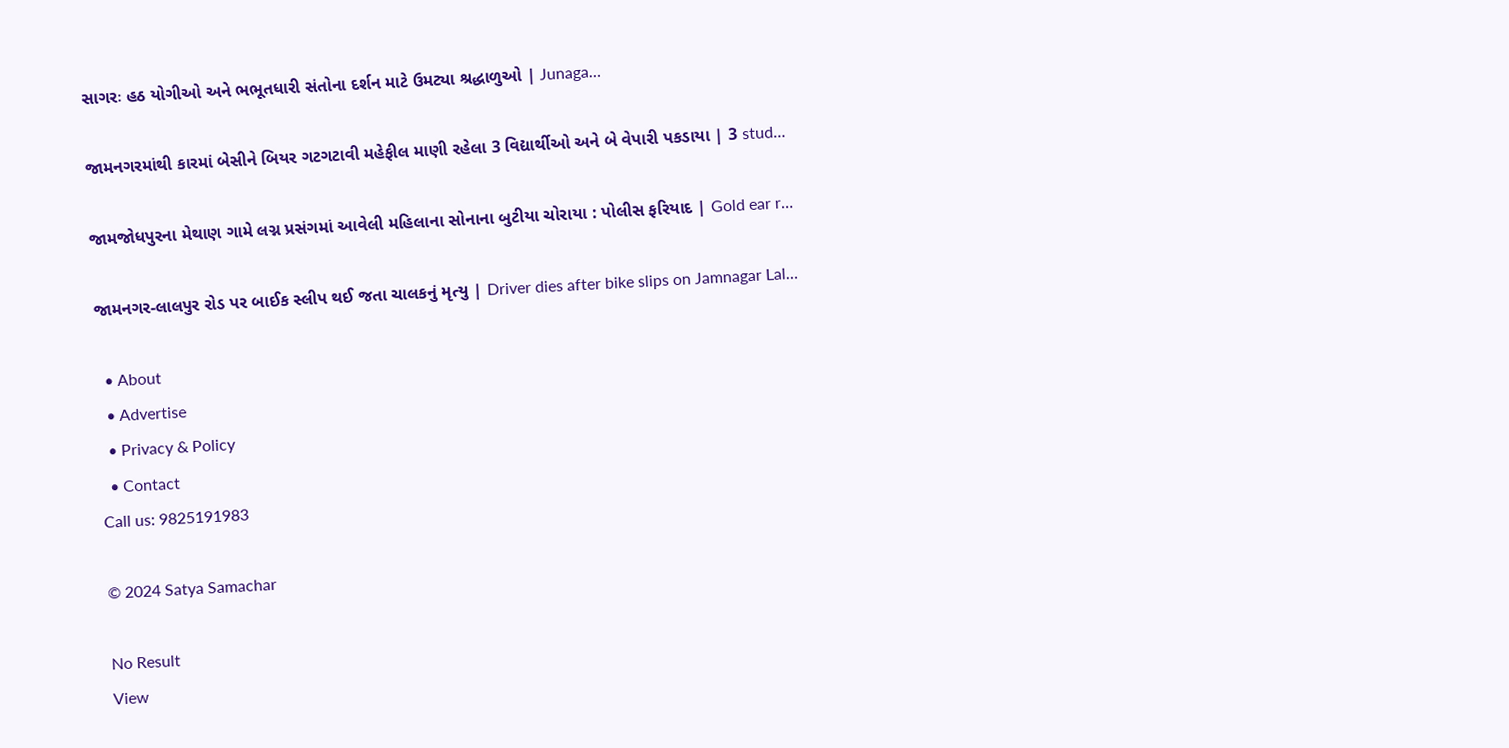સાગરઃ હઠ યોગીઓ અને ભભૂતધારી સંતોના દર્શન માટે ઉમટ્યા શ્રદ્ધાળુઓ | Junaga…

જામનગરમાંથી કારમાં બેસીને બિયર ગટગટાવી મહેફીલ માણી રહેલા 3 વિદ્યાર્થીઓ અને બે વેપારી પકડાયા | 3 stud…

જામજોધપુરના મેથાણ ગામે લગ્ન પ્રસંગમાં આવેલી મહિલાના સોનાના બુટીયા ચોરાયા : પોલીસ ફરિયાદ | Gold ear r…

જામનગર-લાલપુર રોડ પર બાઈક સ્લીપ થઈ જતા ચાલકનું મૃત્યુ | Driver dies after bike slips on Jamnagar Lal…

  • About
  • Advertise
  • Privacy & Policy
  • Contact
Call us: 9825191983

© 2024 Satya Samachar

No Result
View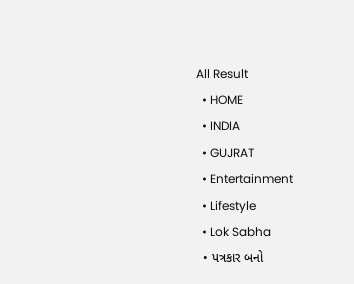All Result
  • HOME
  • INDIA
  • GUJRAT
  • Entertainment
  • Lifestyle
  • Lok Sabha
  • પત્રકાર બનો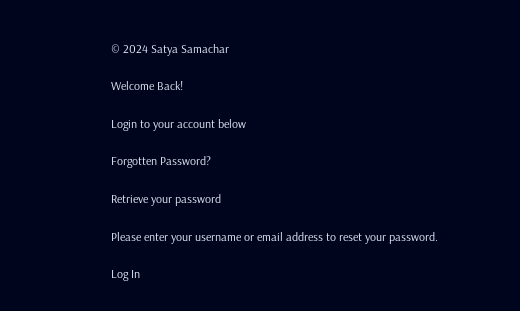© 2024 Satya Samachar

Welcome Back!

Login to your account below

Forgotten Password?

Retrieve your password

Please enter your username or email address to reset your password.

Log In